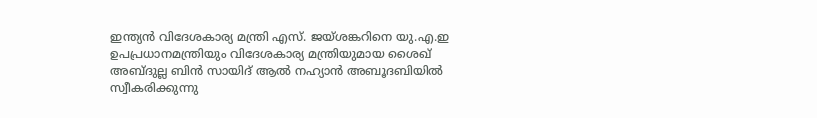ഇന്ത്യൻ വിദേശകാര്യ മന്ത്രി എസ്. ജയ്ശങ്കറിനെ യു.എ.ഇ ഉപപ്രധാനമന്ത്രിയും വിദേശകാര്യ മന്ത്രിയുമായ ശൈഖ് അബ്ദുല്ല ബിൻ സായിദ് ആൽ നഹ്യാൻ അബൂദബിയിൽ സ്വീകരിക്കുന്നു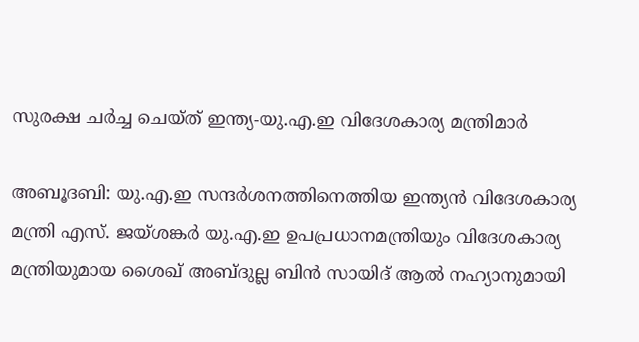സുരക്ഷ ചർച്ച ചെയ്ത് ഇന്ത്യ-യു.എ.ഇ വിദേശകാര്യ മന്ത്രിമാർ

അബൂദബി: യു.എ.ഇ സന്ദർശനത്തിനെത്തിയ ഇന്ത്യൻ വിദേശകാര്യ മന്ത്രി എസ്. ജയ്ശങ്കർ യു.എ.ഇ ഉപപ്രധാനമന്ത്രിയും വിദേശകാര്യ മന്ത്രിയുമായ ശൈഖ് അബ്ദുല്ല ബിൻ സായിദ് ആൽ നഹ്യാനുമായി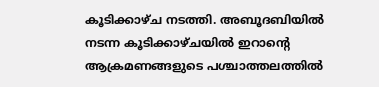കൂടിക്കാഴ്ച നടത്തി. അബൂദബിയിൽ നടന്ന കൂടിക്കാഴ്ചയിൽ ഇറാന്റെ ആക്രമണങ്ങളുടെ പശ്ചാത്തലത്തിൽ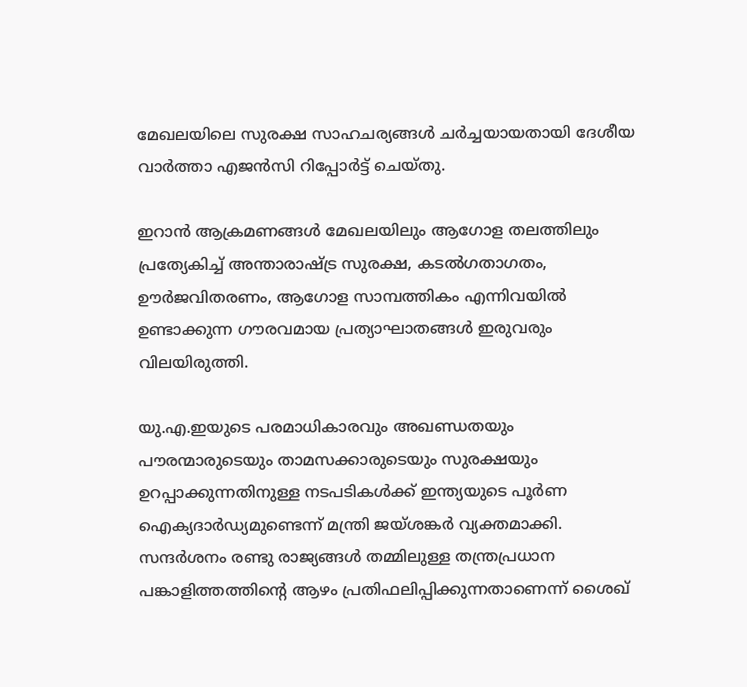മേഖലയിലെ സുരക്ഷ സാഹചര്യങ്ങൾ ചർച്ചയായതായി ദേശീയ വാർത്താ എജൻസി റിപ്പോർട്ട് ചെയ്തു.

ഇറാൻ ആക്രമണങ്ങൾ മേഖലയിലും ആഗോള തലത്തിലും പ്രത്യേകിച്ച് അന്താരാഷ്ട്ര സുരക്ഷ, കടൽഗതാഗതം, ഊർജവിതരണം, ആഗോള സാമ്പത്തികം എന്നിവയിൽ ഉണ്ടാക്കുന്ന ഗൗരവമായ പ്രത്യാഘാതങ്ങൾ ഇരുവരും വിലയിരുത്തി.

യു.എ.ഇയുടെ പരമാധികാരവും അഖണ്ഡതയും പൗരന്മാരുടെയും താമസക്കാരുടെയും സുരക്ഷയും ഉറപ്പാക്കുന്നതിനുള്ള നടപടികൾക്ക് ഇന്ത്യയുടെ പൂർണ ഐക്യദാർഡ്യമുണ്ടെന്ന് മന്ത്രി ജയ്ശങ്കർ വ്യക്തമാക്കി. സന്ദർശനം രണ്ടു രാജ്യങ്ങൾ തമ്മിലുള്ള തന്ത്രപ്രധാന പങ്കാളിത്തത്തിന്റെ ആഴം പ്രതിഫലിപ്പിക്കുന്നതാണെന്ന് ശൈഖ്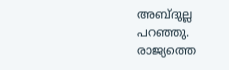അബ്ദുല്ല പറഞ്ഞു. രാജ്യത്തെ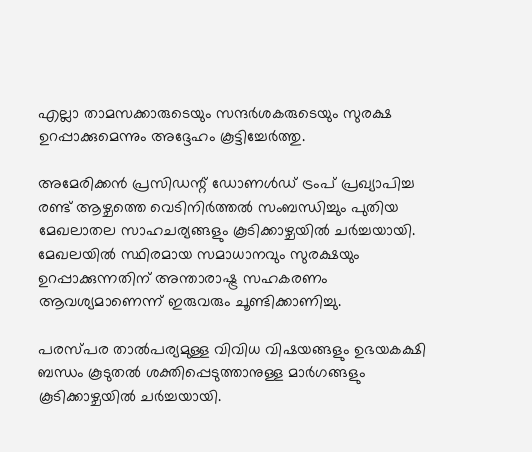എല്ലാ താമസക്കാരുടെയും സന്ദർശകരുടെയും സുരക്ഷ ഉറപ്പാക്കുമെന്നും അദ്ദേഹം കൂട്ടിച്ചേർത്തു.

അമേരിക്കൻ പ്രസിഡന്റ് ഡോണൾഡ് ട്രംപ് പ്രഖ്യാപിച്ച രണ്ട് ആഴ്ചത്തെ വെടിനിർത്തൽ സംബന്ധിച്ചും പുതിയ മേഖലാതല സാഹചര്യങ്ങളും കൂടിക്കാഴ്ചയിൽ ചർച്ചയായി. മേഖലയിൽ സ്ഥിരമായ സമാധാനവും സുരക്ഷയും ഉറപ്പാക്കുന്നതിന് അന്താരാഷ്ട്ര സഹകരണം ആവശ്യമാണെന്ന് ഇരുവരും ചൂണ്ടിക്കാണിച്ചു.

പരസ്പര താൽപര്യമുള്ള വിവിധ വിഷയങ്ങളും ഉഭയകക്ഷി ബന്ധം കൂടുതൽ ശക്തിപ്പെടുത്താനുള്ള മാർഗങ്ങളും കൂടിക്കാഴ്ചയിൽ ചർച്ചയായി.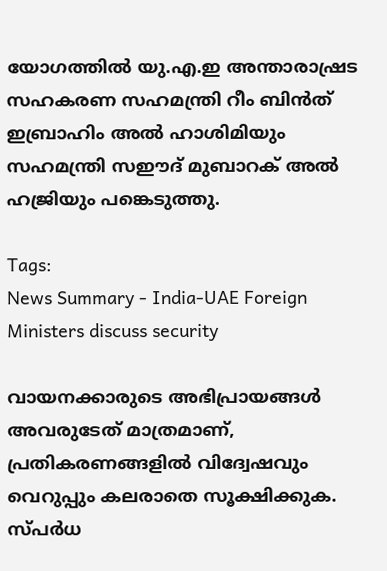യോഗത്തിൽ യു.എ.ഇ അന്താരാഷ്രട സഹകരണ സഹമന്ത്രി റീം ബിൻത് ഇബ്രാഹിം അൽ ഹാശിമിയും സഹമന്ത്രി സഈദ് മുബാറക് അൽ ഹജ്രിയും പങ്കെടുത്തു.

Tags:
News Summary - India-UAE Foreign Ministers discuss security

വായനക്കാരുടെ അഭിപ്രായങ്ങള്‍ അവരുടേത് മാത്രമാണ്, പ്രതികരണങ്ങളിൽ വിദ്വേഷവും വെറുപ്പും കലരാതെ സൂക്ഷിക്കുക. സ്പർധ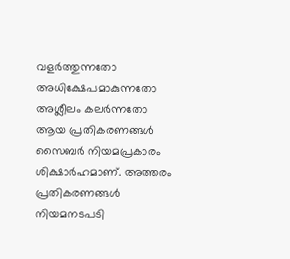വളർത്തുന്നതോ അധിക്ഷേപമാകുന്നതോ അശ്ലീലം കലർന്നതോ ആയ പ്രതികരണങ്ങൾ സൈബർ നിയമപ്രകാരം ശിക്ഷാർഹമാണ്. അത്തരം പ്രതികരണങ്ങൾ നിയമനടപടി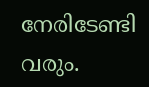നേരിടേണ്ടി വരും.